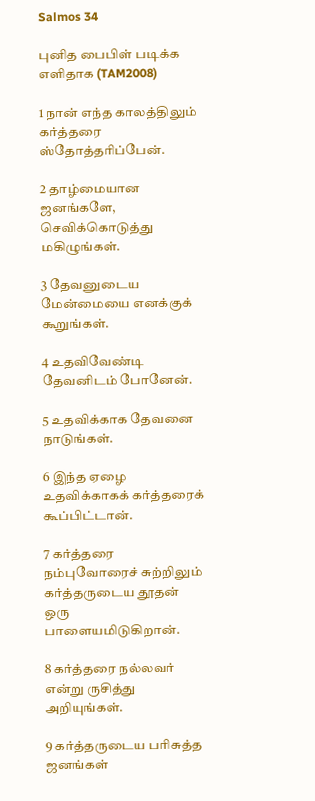Salmos 34

புனித பைபிள் படிக்க எளிதாக (TAM2008)

1 நான் எந்த காலத்திலும் கர்த்தரை ஸ்தோத்தரிப்பேன்.

2 தாழ்மையான ஜனங்களே, செவிக்கொடுத்து மகிழுங்கள்.

3 தேவனுடைய மேன்மையை எனக்குக் கூறுங்கள்.

4 உதவிவேண்டி தேவனிடம் போனேன்.

5 உதவிக்காக தேவனை நாடுங்கள்.

6 இந்த ஏழை உதவிக்காகக் கர்த்தரைக் கூப்பிட்டான்.

7 கர்த்தரை நம்புவோரைச் சுற்றிலும் கர்த்தருடைய தூதன் ஒரு பாளையமிடுகிறான்.

8 கர்த்தரை நல்லவர் என்று ருசித்து அறியுங்கள்.

9 கர்த்தருடைய பரிசுத்த ஜனங்கள்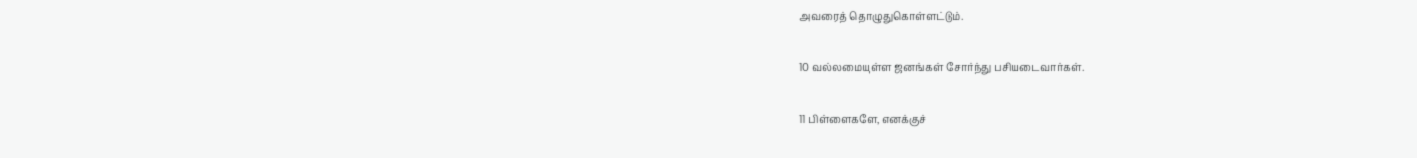அவரைத் தொழுதுகொள்ளட்டும்.

10 வல்லமையுள்ள ஜனங்கள் சோர்ந்து பசியடைவார்கள்.

11 பிள்ளைகளே, எனக்குச்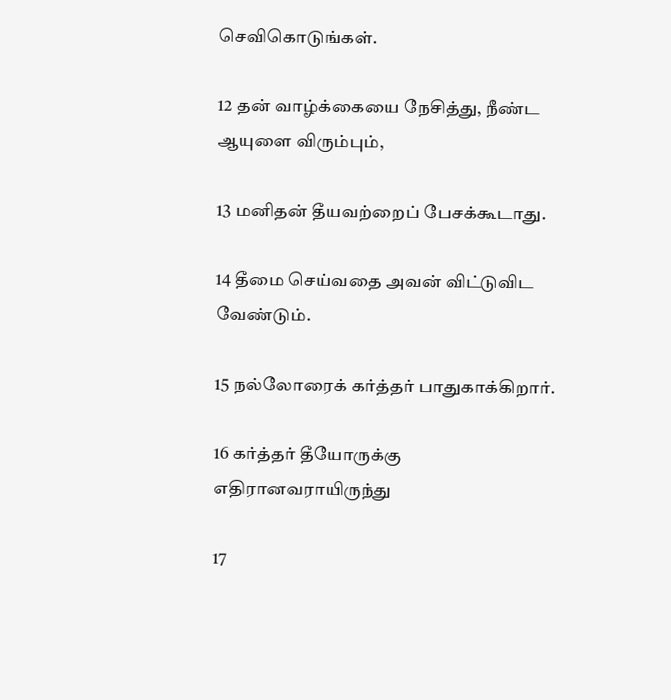செவிகொடுங்கள்.

12 தன் வாழ்க்கையை நேசித்து, நீண்ட ஆயுளை விரும்பும்,

13 மனிதன் தீயவற்றைப் பேசக்கூடாது.

14 தீமை செய்வதை அவன் விட்டுவிட வேண்டும்.

15 நல்லோரைக் கர்த்தர் பாதுகாக்கிறார்.

16 கர்த்தர் தீயோருக்கு எதிரானவராயிருந்து

17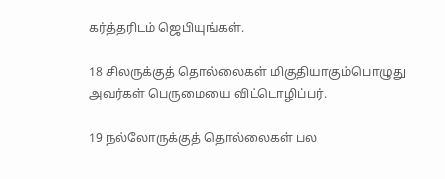கர்த்தரிடம் ஜெபியுங்கள்.

18 சிலருக்குத் தொல்லைகள் மிகுதியாகும்பொழுது அவர்கள் பெருமையை விட்டொழிப்பர்.

19 நல்லோருக்குத் தொல்லைகள் பல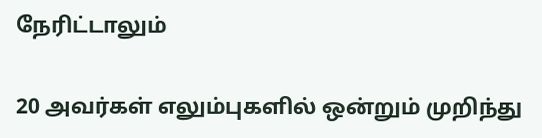நேரிட்டாலும்

20 அவர்கள் எலும்புகளில் ஒன்றும் முறிந்து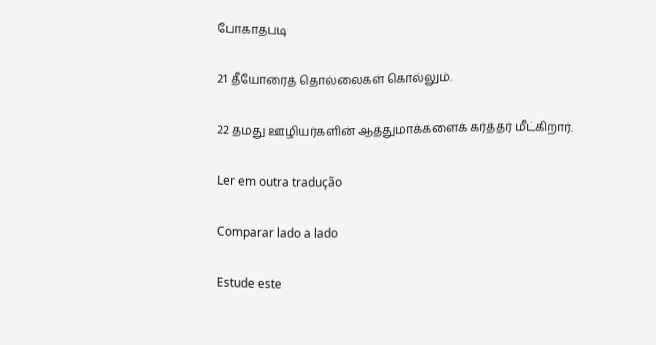போகாதபடி

21 தீயோரைத் தொல்லைகள் கொல்லும்.

22 தமது ஊழியர்களின் ஆத்துமாக்களைக் கர்த்தர் மீட்கிறார்.

Ler em outra tradução

Comparar lado a lado

Estude este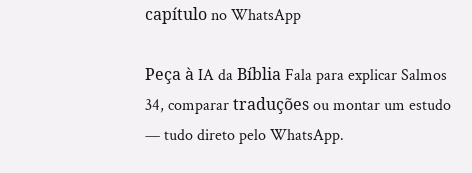capítulo no WhatsApp

Peça à IA da Bíblia Fala para explicar Salmos 34, comparar traduções ou montar um estudo — tudo direto pelo WhatsApp.